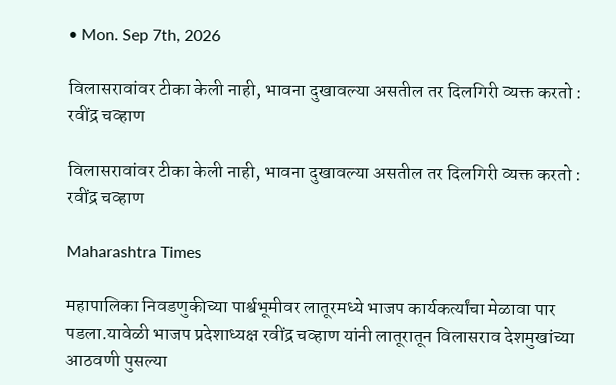• Mon. Sep 7th, 2026

विलासरावांवर टीका केली नाही, भावना दुखावल्या असतील तर दिलगिरी व्यक्त करतो : रवींद्र चव्हाण

विलासरावांवर टीका केली नाही, भावना दुखावल्या असतील तर दिलगिरी व्यक्त करतो :  रवींद्र चव्हाण

Maharashtra Times

महापालिका निवडणुकीच्या पार्श्वभूमीवर लातूरमध्ये भाजप कार्यकर्त्यांचा मेळावा पार पडला.यावेळी भाजप प्रदेशाध्यक्ष रवींद्र चव्हाण यांनी लातूरातून विलासराव देशमुखांच्या आठवणी पुसल्या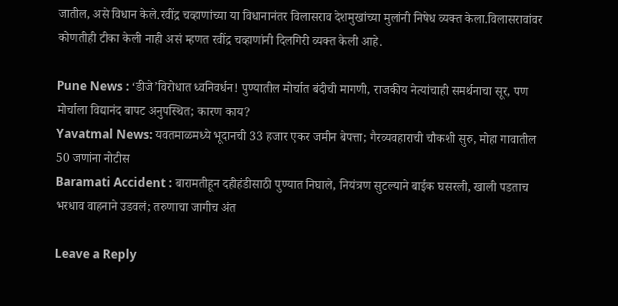जातील, असे विधान केले.रवींद्र चव्हाणांच्या या विधानानंतर विलासराव देशमुखांच्या मुलांनी निषेध व्यक्त केला.विलासरावांवर कोणतीही टीका केली नाही असं म्हणत रवींद्र चव्हाणांनी दिलगिरी व्यक्त केली आहे.

Pune News : ‘डीजे’विरोधात ध्वनिवर्धन! पुण्यातील मोर्चात बंदीची मागणी, राजकीय नेत्यांचाही समर्थनाचा सूर, पण मोर्चाला विद्यानंद बापट अनुपस्थित; कारण काय?
Yavatmal News: यवतमाळमध्ये भूदानची 33 हजार एकर जमीन बेपत्ता; गैरव्यवहाराची चौकशी सुरु, मोहा गावातील 50 जणांना नोटीस
Baramati Accident : बारामतीहून दहीहंडीसाठी पुण्यात निघाले, नियंत्रण सुटल्याने बाईक घसरली, खाली पडताच भरधाव वाहनाने उडवलं; तरुणाचा जागीच अंत

Leave a Reply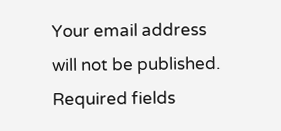Your email address will not be published. Required fields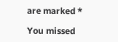are marked *

You missed